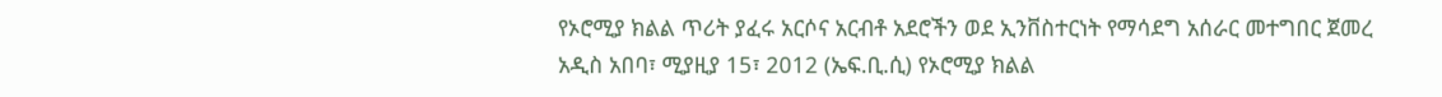የኦሮሚያ ክልል ጥሪት ያፈሩ አርሶና አርብቶ አደሮችን ወደ ኢንቨስተርነት የማሳደግ አሰራር መተግበር ጀመረ
አዲስ አበባ፣ ሚያዚያ 15፣ 2012 (ኤፍ.ቢ.ሲ) የኦሮሚያ ክልል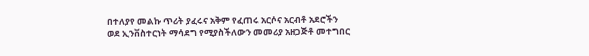በተለያየ መልኩ ጥሪት ያፈሩና አቅም የፈጠሩ አርሶና አርብቶ አደሮችን ወደ ኢንቨስተርነት ማሳደግ የሚያስችለውን መመሪያ አዘጋጅቶ መተግበር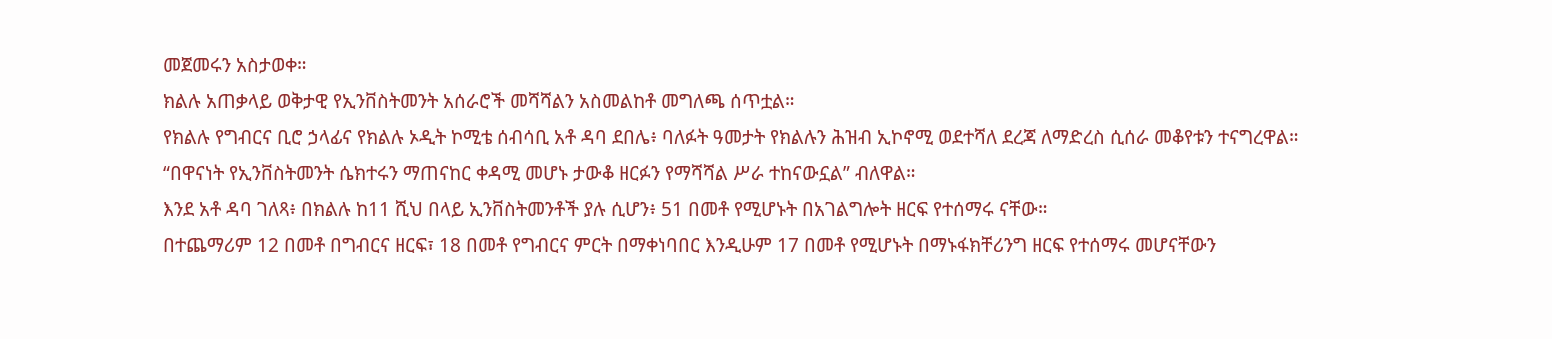መጀመሩን አስታወቀ።
ክልሉ አጠቃላይ ወቅታዊ የኢንቨስትመንት አሰራሮች መሻሻልን አስመልከቶ መግለጫ ሰጥቷል።
የክልሉ የግብርና ቢሮ ኃላፊና የክልሉ ኦዲት ኮሚቴ ሰብሳቢ አቶ ዳባ ደበሌ፥ ባለፉት ዓመታት የክልሉን ሕዝብ ኢኮኖሚ ወደተሻለ ደረጃ ለማድረስ ሲሰራ መቆየቱን ተናግረዋል።
“በዋናነት የኢንቨስትመንት ሴክተሩን ማጠናከር ቀዳሚ መሆኑ ታውቆ ዘርፉን የማሻሻል ሥራ ተከናውኗል” ብለዋል።
እንደ አቶ ዳባ ገለጻ፥ በክልሉ ከ11 ሺህ በላይ ኢንቨስትመንቶች ያሉ ሲሆን፥ 51 በመቶ የሚሆኑት በአገልግሎት ዘርፍ የተሰማሩ ናቸው።
በተጨማሪም 12 በመቶ በግብርና ዘርፍ፣ 18 በመቶ የግብርና ምርት በማቀነባበር እንዲሁም 17 በመቶ የሚሆኑት በማኑፋክቸሪንግ ዘርፍ የተሰማሩ መሆናቸውን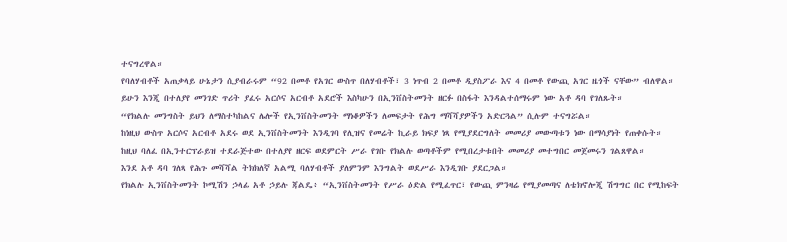ተናግረዋል።
የባለሃብቶች አጠቃላይ ሁኔታን ሲያብራሩም “92 በመቶ የአገር ውስጥ በለሃብቶች፣ 3 ነጥብ 2 በመቶ ዲያስፖራ እና 4 በመቶ የውጪ አገር ዜጎች ናቸው” ብለዋል።
ይሁን እንጂ በተለያየ መንገድ ጥሪት ያፈሩ አርሶና አርብቶ አደሮች እስካሁን በኢንቨስትመንት ዘርፉ በስፋት እንዳልተሰማሩም ነው አቶ ዳባ የገለጹት።
“የክልሉ መንግስት ይህን ለማስተካከልና ሌሎች የኢንቨስትመንት ማነቆዎችን ለመፍታት የሕግ ማሻሻያዎችን አድርጓል” ሲሉም ተናግሯል።
ከነዚህ ውስጥ አርሶና አርብቶ አደሩ ወደ ኢንቨስትመንት እንዲገባ የሊዝና የመሬት ኪራይ ክፍያ ነጻ የሚያደርግለት መመሪያ መውጣቱን ነው በማሳያነት የጠቀሱት።
ከዚህ ባለፈ በኢንተርፕራይዝ ተደራጅተው በተለያየ ዘርፍ ወደምርት ሥራ የገቡ የክልሉ ወጣቶችም የሚበረታቱበት መመሪያ መተግበር መጀመሩን ገልጸዋል።
እንደ አቶ ዳባ ገለጻ የሕጉ መሻሻል ትክክለኛ አልሚ ባለሃብቶች ያለምንም እንግልት ወደሥራ እንዲገቡ ያደርጋል።
የክልሉ ኢንቨስትመንት ኮሚሽን ኃላፊ አቶ ኃይሉ ጃልዴ፥ “ኢንቨስትመንት የሥራ ዕድል የሚፈጥር፣ የውጪ ምንዛሬ የሚያመጣና ለቴክኖሎጂ ሽግግር በር የሚከፍት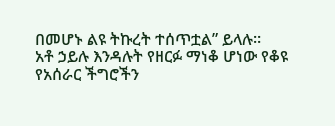በመሆኑ ልዩ ትኩረት ተሰጥቷል” ይላሉ።
አቶ ኃይሉ እንዳሉት የዘርፉ ማነቆ ሆነው የቆዩ የአሰራር ችግሮችን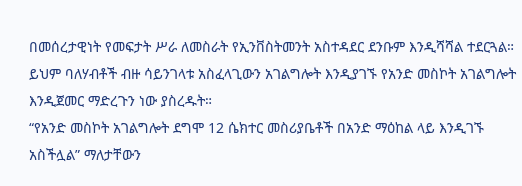በመሰረታዊነት የመፍታት ሥራ ለመስራት የኢንቨስትመንት አስተዳደር ደንቡም እንዲሻሻል ተደርጓል።
ይህም ባለሃብቶች ብዙ ሳይንገላቱ አስፈላጊውን አገልግሎት እንዲያገኙ የአንድ መስኮት አገልግሎት እንዲጀመር ማድረጉን ነው ያስረዱት።
“የአንድ መስኮት አገልግሎት ደግሞ 12 ሴክተር መስሪያቤቶች በአንድ ማዕከል ላይ እንዲገኙ አስችሏል” ማለታቸውን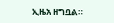ኢዜአ ዘግቧል።